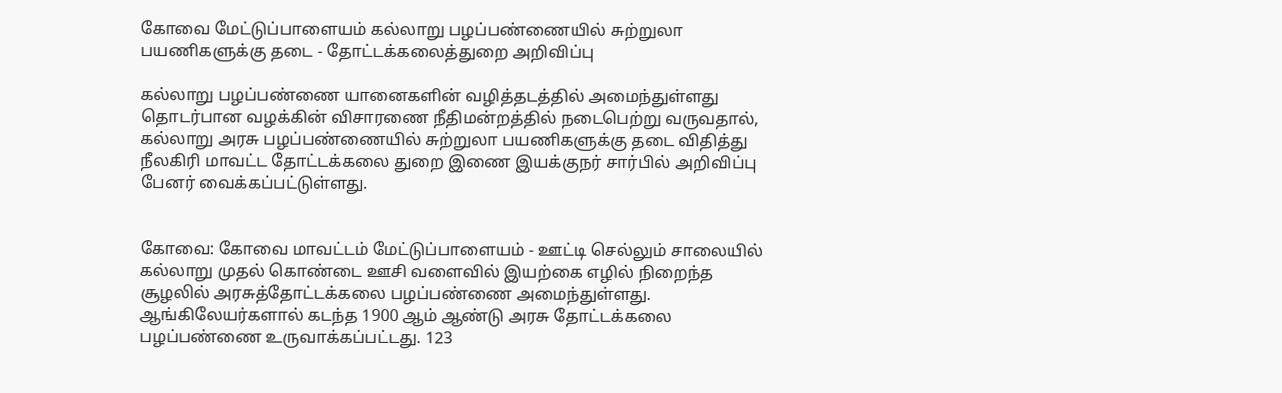கோவை மேட்டுப்பாளையம் கல்லாறு பழப்பண்ணையில் சுற்றுலா பயணிகளுக்கு தடை - தோட்டக்கலைத்துறை அறிவிப்பு

கல்லாறு பழப்பண்ணை யானைகளின் வழித்தடத்தில் அமைந்துள்ளது தொடர்பான வழக்கின் விசாரணை நீதிமன்றத்தில் நடைபெற்று வருவதால், கல்லாறு அரசு பழப்பண்ணையில் சுற்றுலா பயணிகளுக்கு தடை விதித்து நீலகிரி மாவட்ட தோட்டக்கலை துறை இணை இயக்குநர் சார்பில் அறிவிப்பு பேனர் வைக்கப்பட்டுள்ளது.


கோவை: கோவை மாவட்டம் மேட்டுப்பாளையம் - ஊட்டி செல்லும் சாலையில் கல்லாறு முதல் கொண்டை ஊசி வளைவில் இயற்கை எழில் நிறைந்த சூழலில் அரசுத்தோட்டக்கலை பழப்பண்ணை அமைந்துள்ளது. ஆங்கிலேயர்களால் கடந்த 1900 ஆம் ஆண்டு அரசு தோட்டக்கலை பழப்பண்ணை உருவாக்கப்பட்டது. 123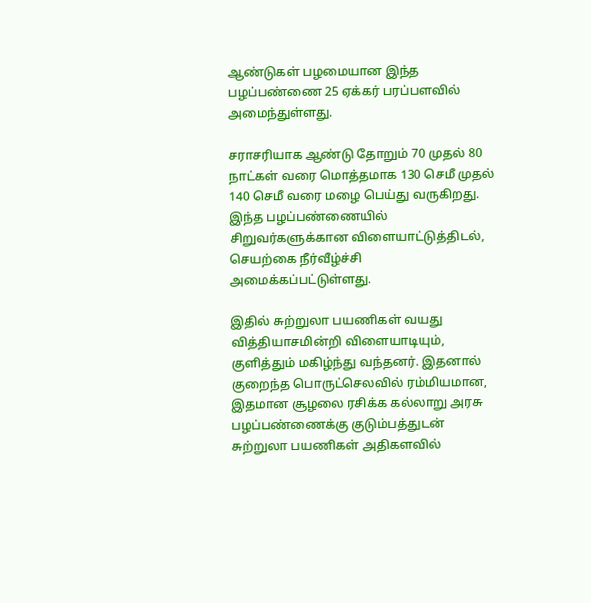ஆண்டுகள் பழமையான இந்த பழப்பண்ணை 25 ஏக்கர் பரப்பளவில் அமைந்துள்ளது.

சராசரியாக ஆண்டு தோறும் 70 முதல் 80 நாட்கள் வரை மொத்தமாக 130 செமீ முதல் 140 செமீ வரை மழை பெய்து வருகிறது. இந்த பழப்பண்ணையில் சிறுவர்களுக்கான விளையாட்டுத்திடல், செயற்கை நீர்வீழ்ச்சி அமைக்கப்பட்டுள்ளது.

இதில் சுற்றுலா பயணிகள் வயது வித்தியாசமின்றி விளையாடியும், குளித்தும் மகிழ்ந்து வந்தனர். இதனால் குறைந்த பொருட்செலவில் ரம்மியமான, இதமான சூழலை ரசிக்க கல்லாறு அரசு பழப்பண்ணைக்கு குடும்பத்துடன் சுற்றுலா பயணிகள் அதிகளவில்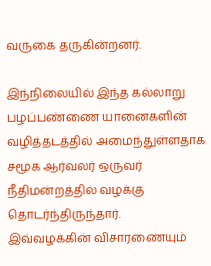வருகை தருகின்றனர்.

இந்நிலையில் இந்த கல்லாறு பழப்பண்ணை யானைகளின் வழித்தடத்தில் அமைந்துள்ளதாக சமூக ஆர்வலர் ஒருவர் நீதிமன்றத்தில் வழக்கு தொடர்ந்திருந்தார். இவ்வழக்கின் விசாரணையும்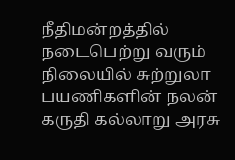நீதிமன்றத்தில் நடைபெற்று வரும் நிலையில் சுற்றுலா பயணிகளின் நலன் கருதி கல்லாறு அரசு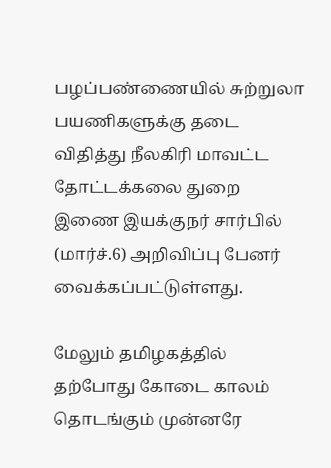பழப்பண்ணையில் சுற்றுலா பயணிகளுக்கு தடை விதித்து நீலகிரி மாவட்ட தோட்டக்கலை துறை இணை இயக்குநர் சார்பில் (மார்ச்.6) அறிவிப்பு பேனர் வைக்கப்பட்டுள்ளது.

மேலும் தமிழகத்தில் தற்போது கோடை காலம் தொடங்கும் முன்னரே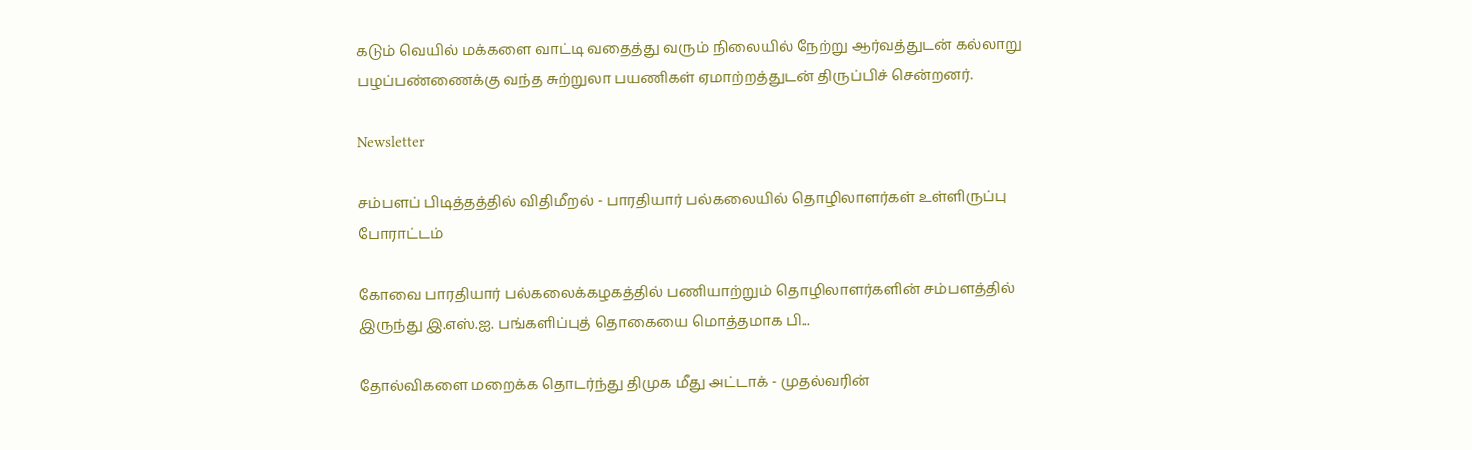கடும் வெயில் மக்களை வாட்டி வதைத்து வரும் நிலையில் நேற்று ஆர்வத்துடன் கல்லாறு பழப்பண்ணைக்கு வந்த சுற்றுலா பயணிகள் ஏமாற்றத்துடன் திருப்பிச் சென்றனர்.

Newsletter

சம்பளப் பிடித்தத்தில் விதிமீறல் - பாரதியார் பல்கலையில் தொழிலாளர்கள் உள்ளிருப்பு போராட்டம்

கோவை பாரதியார் பல்கலைக்கழகத்தில் பணியாற்றும் தொழிலாளர்களின் சம்பளத்தில் இருந்து இ.எஸ்.ஐ. பங்களிப்புத் தொகையை மொத்தமாக பி...

தோல்விகளை மறைக்க தொடர்ந்து திமுக மீது அட்டாக் - முதல்வரின்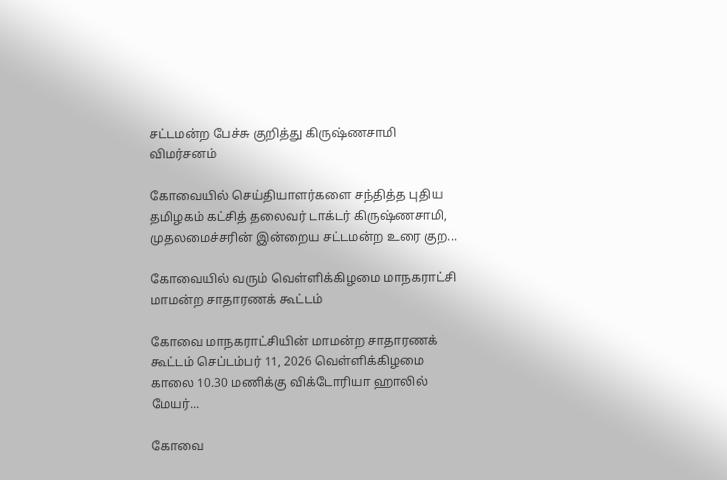சட்டமன்ற பேச்சு குறித்து கிருஷ்ணசாமி விமர்சனம்

கோவையில் செய்தியாளர்களை சந்தித்த புதிய தமிழகம் கட்சித் தலைவர் டாக்டர் கிருஷ்ணசாமி, முதலமைச்சரின் இன்றைய சட்டமன்ற உரை குற...

கோவையில் வரும் வெள்ளிக்கிழமை மாநகராட்சி மாமன்ற சாதாரணக் கூட்டம்

கோவை மாநகராட்சியின் மாமன்ற சாதாரணக் கூட்டம் செப்டம்பர் 11, 2026 வெள்ளிக்கிழமை காலை 10.30 மணிக்கு விக்டோரியா ஹாலில் மேயர்...

கோவை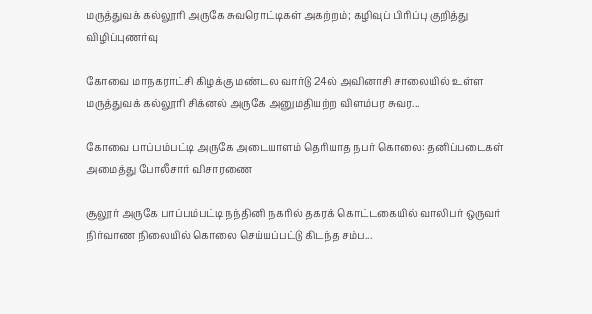மருத்துவக் கல்லூரி அருகே சுவரொட்டிகள் அகற்றம்; கழிவுப் பிரிப்பு குறித்து விழிப்புணர்வு

கோவை மாநகராட்சி கிழக்கு மண்டல வார்டு 24ல் அவினாசி சாலையில் உள்ள மருத்துவக் கல்லூரி சிக்னல் அருகே அனுமதியற்ற விளம்பர சுவர...

கோவை பாப்பம்பட்டி அருகே அடையாளம் தெரியாத நபர் கொலை: தனிப்படைகள் அமைத்து போலீசார் விசாரணை

சூலூர் அருகே பாப்பம்பட்டி நந்தினி நகரில் தகரக் கொட்டகையில் வாலிபர் ஒருவர் நிர்வாண நிலையில் கொலை செய்யப்பட்டு கிடந்த சம்ப...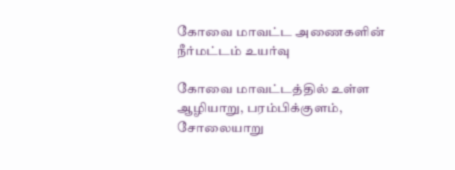கோவை மாவட்ட அணைகளின் நீர்மட்டம் உயர்வு

கோவை மாவட்டத்தில் உள்ள ஆழியாறு, பரம்பிக்குளம், சோலையாறு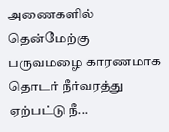அணைகளில் தென்மேற்கு பருவமழை காரணமாக தொடர் நீர்வரத்து ஏற்பட்டு நீ...